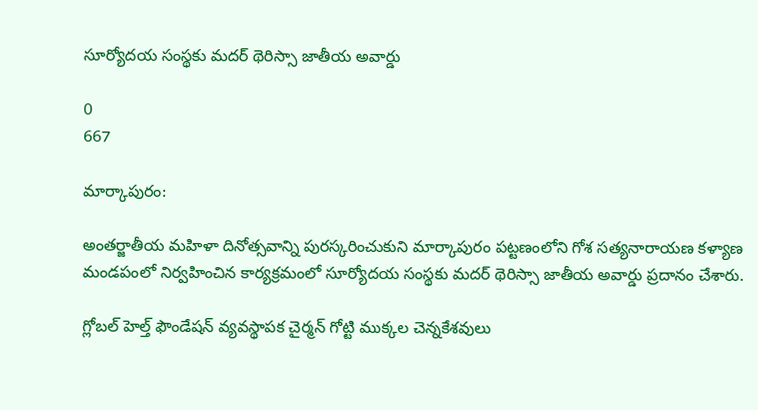సూర్యోదయ సంస్థకు మదర్ థెరిస్సా జాతీయ అవార్డు

0
667

మార్కాపురం:

అంతర్జాతీయ మహిళా దినోత్సవాన్ని పురస్కరించుకుని మార్కాపురం పట్టణంలోని గోశ సత్యనారాయణ కళ్యాణ మండపంలో నిర్వహించిన కార్యక్రమంలో సూర్యోదయ సంస్థకు మదర్ థెరిస్సా జాతీయ అవార్డు ప్రదానం చేశారు.

గ్లోబల్ హెల్త్ ఫౌండేషన్ వ్యవస్థాపక చైర్మన్ గోట్టి ముక్కల చెన్నకేశవులు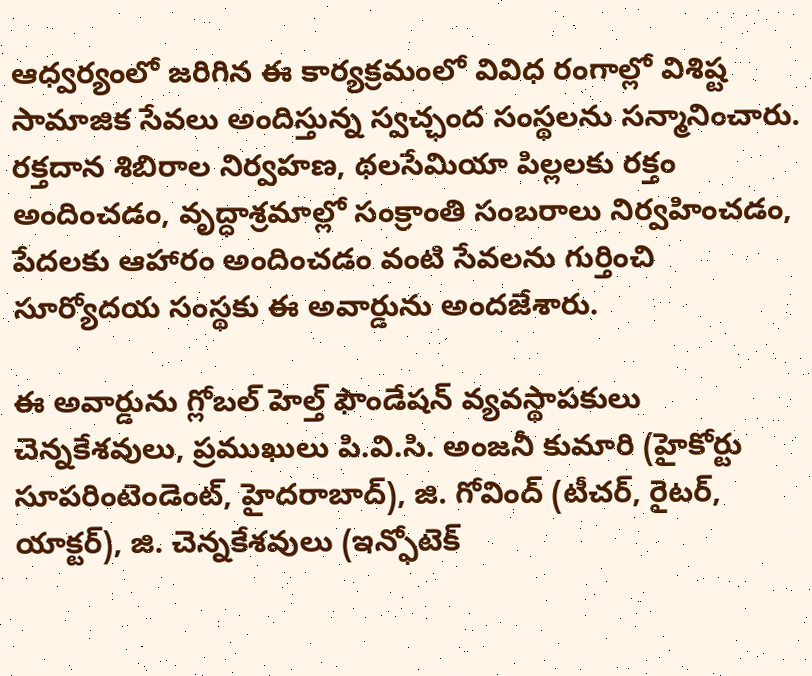ఆధ్వర్యంలో జరిగిన ఈ కార్యక్రమంలో వివిధ రంగాల్లో విశిష్ట సామాజిక సేవలు అందిస్తున్న స్వచ్ఛంద సంస్థలను సన్మానించారు. రక్తదాన శిబిరాల నిర్వహణ, థలసేమియా పిల్లలకు రక్తం అందించడం, వృద్ధాశ్రమాల్లో సంక్రాంతి సంబరాలు నిర్వహించడం, పేదలకు ఆహారం అందించడం వంటి సేవలను గుర్తించి సూర్యోదయ సంస్థకు ఈ అవార్డును అందజేశారు.

ఈ అవార్డును గ్లోబల్ హెల్త్ ఫౌండేషన్ వ్యవస్థాపకులు చెన్నకేశవులు, ప్రముఖులు పి.వి.సి. అంజనీ కుమారి (హైకోర్టు సూపరింటెండెంట్, హైదరాబాద్), జి. గోవింద్ (టీచర్, రైటర్, యాక్టర్), జి. చెన్నకేశవులు (ఇన్ఫోటెక్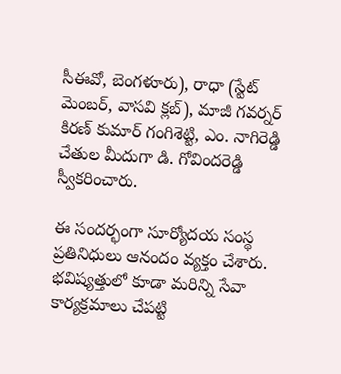సీఈవో, బెంగళూరు), రాధా (స్టేట్ మెంబర్, వాసవి క్లబ్), మాజీ గవర్నర్ కిరణ్ కుమార్ గంగిశెట్టి, ఎం. నాగిరెడ్డి చేతుల మీదుగా డి. గోవిందరెడ్డి స్వీకరించారు.

ఈ సందర్భంగా సూర్యోదయ సంస్థ ప్రతినిధులు ఆనందం వ్యక్తం చేశారు. భవిష్యత్తులో కూడా మరిన్ని సేవా కార్యక్రమాలు చేపట్టి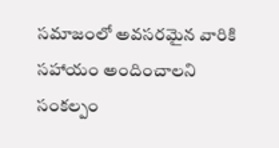సమాజంలో అవసరమైన వారికి సహాయం అందించాలని సంకల్పం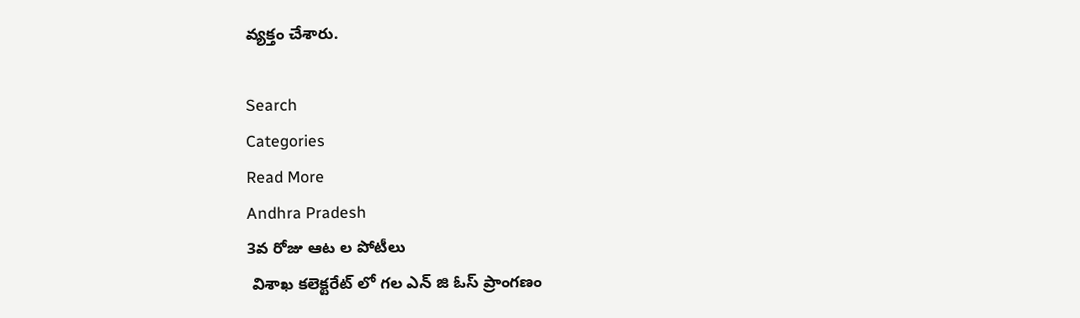వ్యక్తం చేశారు.

Search
Categories
Read More
Andhra Pradesh
3వ రోజు ఆట ల పోటీలు
 విశాఖ కలెక్టరేట్ లో గల ఎన్ జి ఓస్ ప్రాంగణం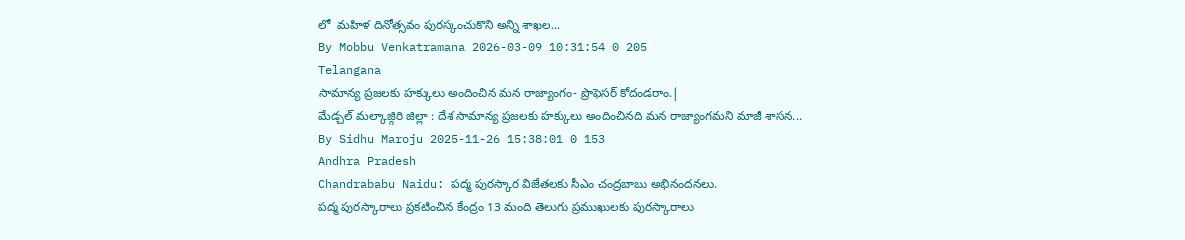లో  మహిళ దినోత్సవం పురస్కంచుకొని అన్ని శాఖల...
By Mobbu Venkatramana 2026-03-09 10:31:54 0 205
Telangana
సామాన్య ప్రజలకు హక్కులు అందించిన మన రాజ్యాంగం- ప్రొఫెసర్ కోదండరాం.|
మేడ్చల్ మల్కాజ్గిరి జిల్లా : దేశ సామాన్య ప్రజలకు హక్కులు అందించినది మన రాజ్యాంగమని మాజీ శాసన...
By Sidhu Maroju 2025-11-26 15:38:01 0 153
Andhra Pradesh
Chandrababu Naidu: పద్మ పురస్కార విజేతలకు సీఎం చంద్రబాబు అభినందనలు.
పద్మ పురస్కారాలు ప్రకటించిన కేంద్రం 13 మంది తెలుగు ప్రముఖులకు పురస్కారాలు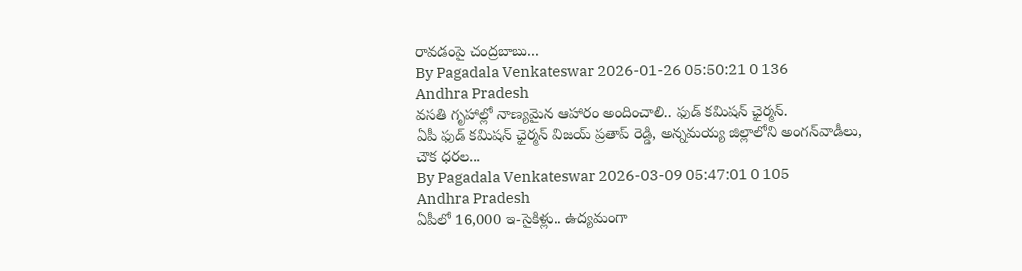రావడంపై చంద్రబాబు...
By Pagadala Venkateswar 2026-01-26 05:50:21 0 136
Andhra Pradesh
వసతి గృహాల్లో నాణ్యమైన ఆహారం అందించాలి.. ఫుడ్ కమిషన్ ఛైర్మన్.
ఏపీ ఫుడ్ కమిషన్ ఛైర్మన్ విజయ్ ప్రతాప్ రెడ్డి, అన్నమయ్య జిల్లాలోని అంగన్‌వాడీలు, చౌక ధరల...
By Pagadala Venkateswar 2026-03-09 05:47:01 0 105
Andhra Pradesh
ఏపీలో 16,000 ఇ-సైకిళ్లు.. ఉద్యమంగా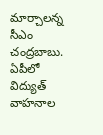మార్చాలన్న సీఎం చంద్రబాబు.
ఏపీలో విద్యుత్ వాహనాల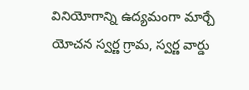వినియోగాన్ని ఉద్యమంగా మార్చే యోచన స్వర్ణ గ్రామ, స్వర్ణ వార్డు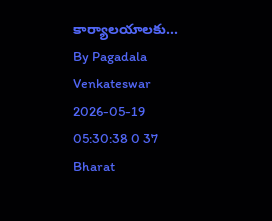కార్యాలయాలకు...
By Pagadala Venkateswar 2026-05-19 05:30:38 0 37
Bharat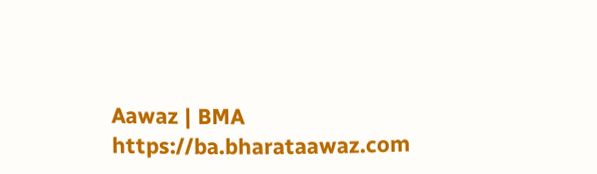Aawaz | BMA https://ba.bharataawaz.com